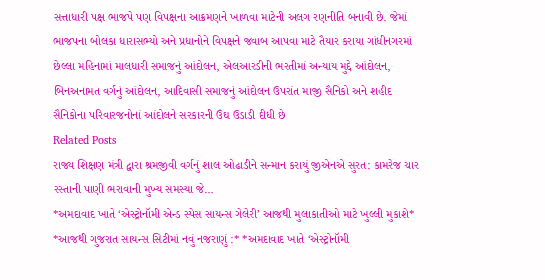સત્તાધારી પક્ષ ભાજપે પણ વિપક્ષના આક્રમણને ખાળવા માટેની અલગ રણનીતિ બનાવી છે. જેમાં ભાજપના બોલકા ધારાસભ્યો અને પ્રધાનોને વિપક્ષને જવાબ આપવા માટે તૈયાર કરાયા ગાંધીનગરમાં છેલ્લા મહિનામાં માલધારી સમાજનું આંદોલન, એલઆરડીની ભરતીમાં અન્યાય મુદ્દે આંદોલન, બિનઅનામત વર્ગનું આંદોલન, આદિવાસી સમાજનું આંદોલન ઉપરાંત માજી સૈનિકો અને શહીદ સૈનિકોના પરિવારજનોનાં આંદોલને સરકારની ઉંઘ ઉડાડી દીધી છે
Related Posts
રાજ્ય શિક્ષણ મંત્રી દ્વારા શ્રમજીવી વર્ગનું શાલ ઓઢાડીને સન્માન કરાયું જીએનએ સુરત: કામરેજ ચાર રસ્તાની પાણી ભરાવાની મુખ્ય સમસ્યા જે…
*અમદાવાદ ખાતે ‘એસ્ટ્રોનૉમી એન્ડ સ્પેસ સાયન્સ ગેલેરી’ આજથી મુલાકાતીઓ માટે ખુલ્લી મુકાશે*
*આજથી ગુજરાત સાયન્સ સિટીમાં નવું નજરાણું :* *અમદાવાદ ખાતે ‘એસ્ટ્રોનૉમી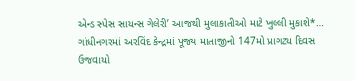એન્ડ સ્પેસ સાયન્સ ગેલેરી’ આજથી મુલાકાતીઓ માટે ખુલ્લી મુકાશે*…
ગાંધીનગરમાં અરવિંદ કેન્દ્રમાં પૂજ્ય માતાજીનો 147મો પ્રાગટ્ય દિવસ ઉજવાયો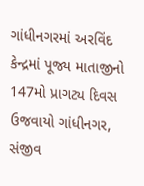ગાંધીનગરમાં અરવિંદ કેન્દ્રમાં પૂજ્ય માતાજીનો 147મો પ્રાગટ્ય દિવસ ઉજવાયો ગાંધીનગર, સંજીવ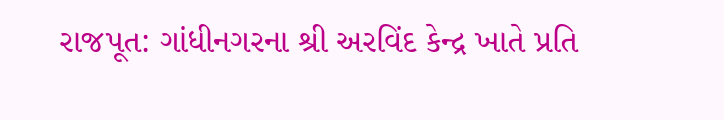રાજપૂત: ગાંધીનગરના શ્રી અરવિંદ કેન્દ્ર ખાતે પ્રતિ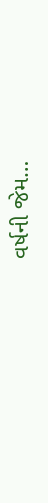વર્ષની જેમ…